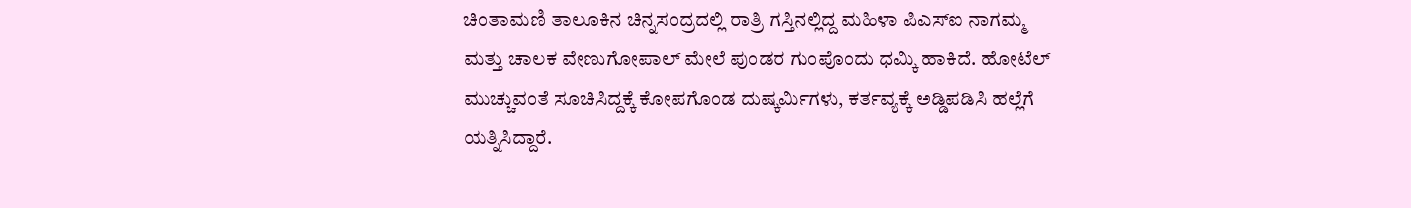ಚಿಂತಾಮಣಿ ತಾಲೂಕಿನ ಚಿನ್ನಸಂದ್ರದಲ್ಲಿ ರಾತ್ರಿ ಗಸ್ತಿನಲ್ಲಿದ್ದ ಮಹಿಳಾ ಪಿಎಸ್‌ಐ ನಾಗಮ್ಮ ಮತ್ತು ಚಾಲಕ ವೇಣುಗೋಪಾಲ್ ಮೇಲೆ ಪುಂಡರ ಗುಂಪೊಂದು ಧಮ್ಕಿ ಹಾಕಿದೆ. ಹೋಟೆಲ್ ಮುಚ್ಚುವಂತೆ ಸೂಚಿಸಿದ್ದಕ್ಕೆ ಕೋಪಗೊಂಡ ದುಷ್ಕರ್ಮಿಗಳು, ಕರ್ತವ್ಯಕ್ಕೆ ಅಡ್ಡಿಪಡಿಸಿ ಹಲ್ಲೆಗೆ ಯತ್ನಿಸಿದ್ದಾರೆ.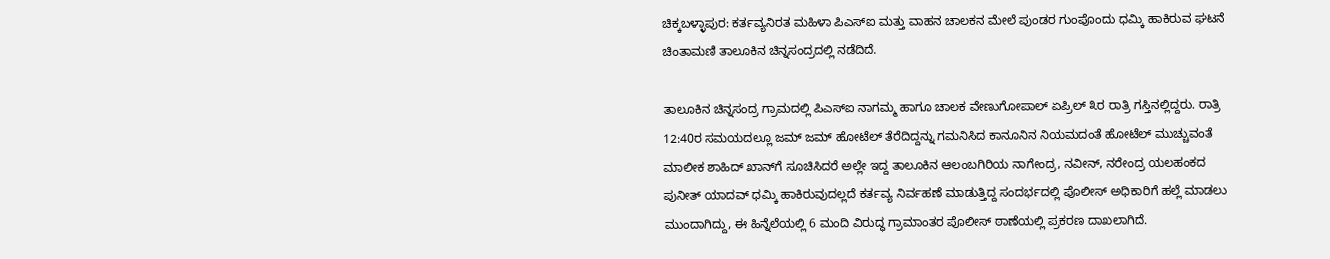ಚಿಕ್ಕಬಳ್ಳಾಪುರ: ಕರ್ತವ್ಯನಿರತ ಮಹಿಳಾ ಪಿಎಸ್‌ಐ ಮತ್ತು ವಾಹನ ಚಾಲಕನ ಮೇಲೆ ಪುಂಡರ ಗುಂಪೊಂದು ಧಮ್ಕಿ ಹಾಕಿರುವ ಘಟನೆ ಚಿಂತಾಮಣಿ ತಾಲೂಕಿನ ಚಿನ್ನಸಂದ್ರದಲ್ಲಿ ನಡೆದಿದೆ.

ತಾಲೂಕಿನ ಚಿನ್ನಸಂದ್ರ ಗ್ರಾಮದಲ್ಲಿ ಪಿಎಸ್‌ಐ ನಾಗಮ್ಮ ಹಾಗೂ ಚಾಲಕ ವೇಣುಗೋಪಾಲ್ ಏಪ್ರಿಲ್ ೩ರ ರಾತ್ರಿ ಗಸ್ತಿನಲ್ಲಿದ್ದರು. ರಾತ್ರಿ 12:40ರ ಸಮಯದಲ್ಲೂ ಜಮ್ ಜಮ್ ಹೋಟೆಲ್ ತೆರೆದಿದ್ದನ್ನು ಗಮನಿಸಿದ ಕಾನೂನಿನ ನಿಯಮದಂತೆ ಹೋಟೆಲ್ ಮುಚ್ಚುವಂತೆ ಮಾಲೀಕ ಶಾಹಿದ್ ಖಾನ್‌ಗೆ ಸೂಚಿಸಿದರೆ ಅಲ್ಲೇ ಇದ್ದ ತಾಲೂಕಿನ ಆಲಂಬಗಿರಿಯ ನಾಗೇಂದ್ರ, ನವೀನ್, ನರೇಂದ್ರ ಯಲಹಂಕದ ಪುನೀತ್ ಯಾದವ್ ಧಮ್ಕಿ ಹಾಕಿರುವುದಲ್ಲದೆ ಕರ್ತವ್ಯ ನಿರ್ವಹಣೆ ಮಾಡುತ್ತಿದ್ದ ಸಂದರ್ಭದಲ್ಲಿ ಪೊಲೀಸ್ ಅಧಿಕಾರಿಗೆ ಹಲ್ಲೆ ಮಾಡಲು ಮುಂದಾಗಿದ್ದು, ಈ ಹಿನ್ನೆಲೆಯಲ್ಲಿ 6 ಮಂದಿ ವಿರುದ್ಧ ಗ್ರಾಮಾಂತರ ಪೊಲೀಸ್ ಠಾಣೆಯಲ್ಲಿ ಪ್ರಕರಣ ದಾಖಲಾಗಿದೆ.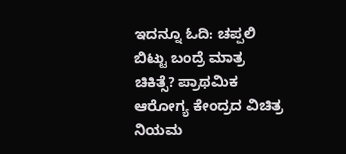ಇದನ್ನೂ ಓದಿ: ಚಪ್ಪಲಿ ಬಿಟ್ಟು ಬಂದ್ರೆ ಮಾತ್ರ ಚಿಕಿತ್ಸೆ? ಪ್ರಾಥಮಿಕ ಆರೋಗ್ಯ ಕೇಂದ್ರದ ವಿಚಿತ್ರ ನಿಯಮ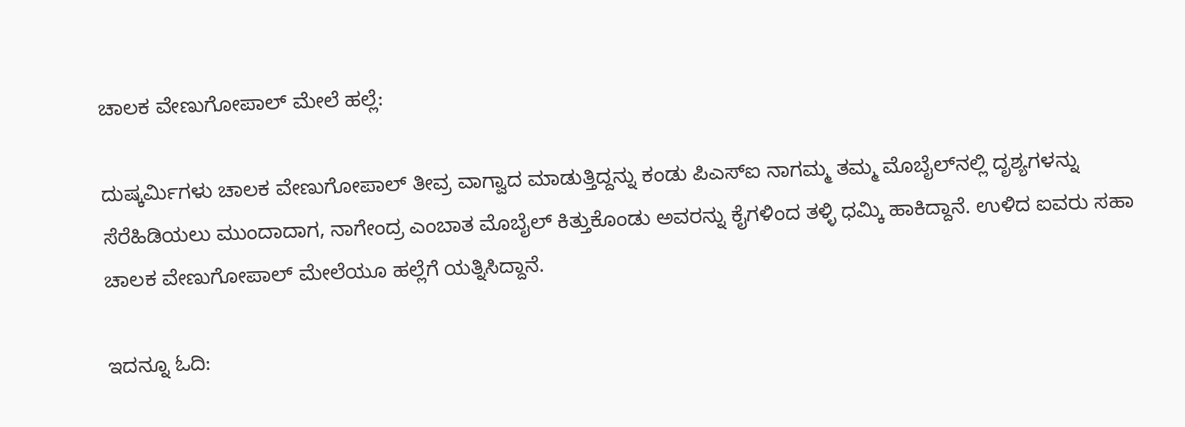ಚಾಲಕ ವೇಣುಗೋಪಾಲ್ ಮೇಲೆ ಹಲ್ಲೆ:

ದುಷ್ಕರ್ಮಿಗಳು ಚಾಲಕ ವೇಣುಗೋಪಾಲ್ ತೀವ್ರ ವಾಗ್ವಾದ ಮಾಡುತ್ತಿದ್ದನ್ನು ಕಂಡು ಪಿಎಸ್‌ಐ ನಾಗಮ್ಮ ತಮ್ಮ ಮೊಬೈಲ್‌ನಲ್ಲಿ ದೃಶ್ಯಗಳನ್ನು ಸೆರೆಹಿಡಿಯಲು ಮುಂದಾದಾಗ, ನಾಗೇಂದ್ರ ಎಂಬಾತ ಮೊಬೈಲ್ ಕಿತ್ತುಕೊಂಡು ಅವರನ್ನು ಕೈಗಳಿಂದ ತಳ್ಳಿ ಧಮ್ಕಿ ಹಾಕಿದ್ದಾನೆ. ಉಳಿದ ಐವರು ಸಹಾ ಚಾಲಕ ವೇಣುಗೋಪಾಲ್ ಮೇಲೆಯೂ ಹಲ್ಲೆಗೆ ಯತ್ನಿಸಿದ್ದಾನೆ.

ಇದನ್ನೂ ಓದಿ: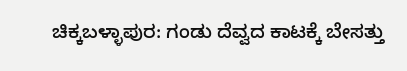ಚಿಕ್ಕಬಳ್ಳಾಪುರ: ಗಂಡು ದೆವ್ವದ ಕಾಟಕ್ಕೆ ಬೇಸತ್ತು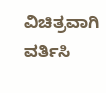ವಿಚಿತ್ರವಾಗಿ ವರ್ತಿಸಿ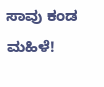ಸಾವು ಕಂಡ ಮಹಿಳೆ!